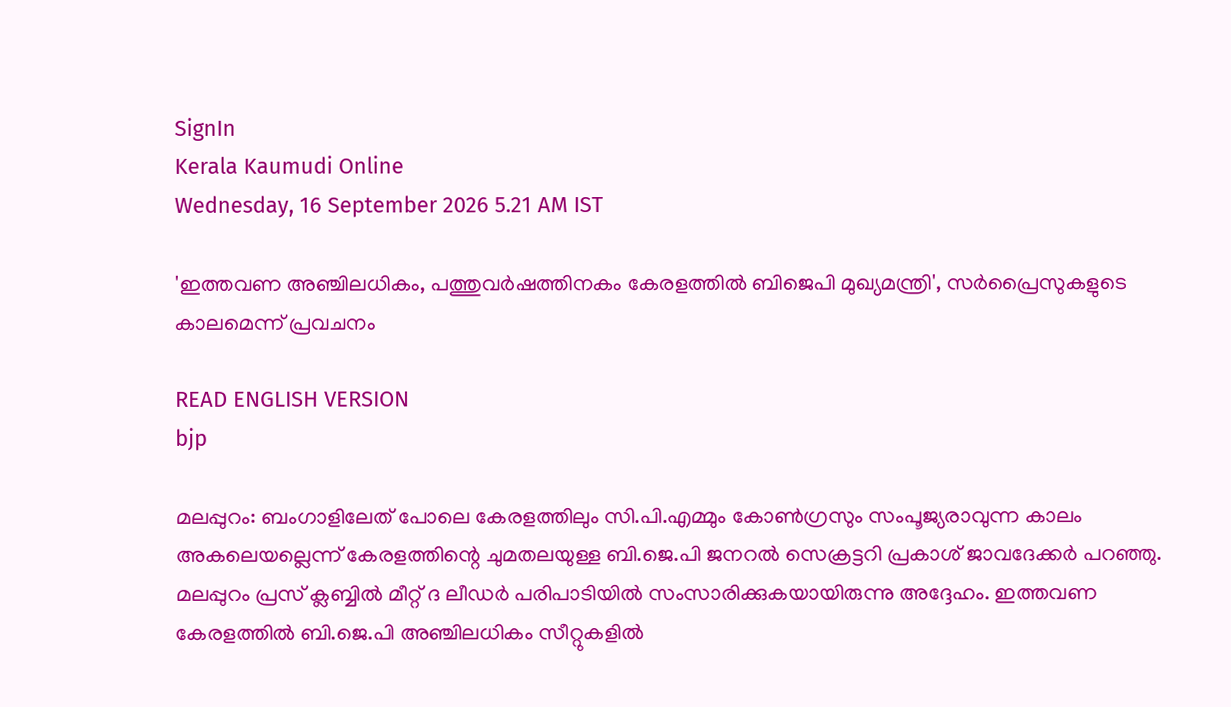SignIn
Kerala Kaumudi Online
Wednesday, 16 September 2026 5.21 AM IST

'ഇത്തവണ അഞ്ചിലധികം, പത്തുവർഷത്തിനകം കേരളത്തിൽ ബിജെപി മുഖ്യമന്ത്രി', സർപ്രൈസുകളുടെ കാലമെന്ന് പ്രവചനം

READ ENGLISH VERSION
bjp

മലപ്പുറം: ബംഗാളിലേത് പോലെ കേരളത്തിലും സി.പി.എമ്മും കോൺഗ്രസും സംപൂജ്യരാവുന്ന കാലം അകലെയല്ലെന്ന് കേരളത്തിന്റെ ചുമതലയുള്ള ബി.ജെ.പി ജനറൽ സെക്രട്ടറി പ്രകാശ് ജാവദേക്കർ പറഞ്ഞു. മലപ്പുറം പ്രസ് ക്ലബ്ബിൽ മീറ്റ് ദ ലീഡർ പരിപാടിയിൽ സംസാരിക്കുകയായിരുന്നു അദ്ദേഹം. ഇത്തവണ കേരളത്തിൽ ബി.ജെ.പി അഞ്ചിലധികം സീറ്റുകളിൽ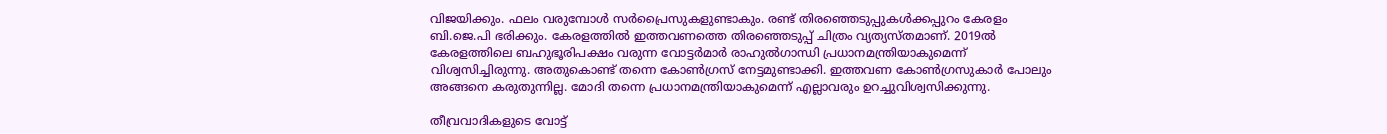വിജയിക്കും. ഫലം വരുമ്പോൾ സർപ്രൈസുകളുണ്ടാകും. രണ്ട് തിരഞ്ഞെടുപ്പുകൾക്കപ്പുറം കേരളം ബി.ജെ.പി ഭരിക്കും. കേരളത്തിൽ ഇത്തവണത്തെ തിരഞ്ഞെടുപ്പ് ചിത്രം വ്യത്യസ്തമാണ്. 2019ൽ കേരളത്തിലെ ബഹുഭൂരിപക്ഷം വരുന്ന വോട്ടർമാർ രാഹുൽഗാന്ധി പ്രധാനമന്ത്രിയാകുമെന്ന് വിശ്വസിച്ചിരുന്നു. അതുകൊണ്ട് തന്നെ കോൺഗ്രസ് നേട്ടമുണ്ടാക്കി. ഇത്തവണ കോൺഗ്രസുകാർ പോലും അങ്ങനെ കരുതുന്നില്ല. മോദി തന്നെ പ്രധാനമന്ത്രിയാകുമെന്ന് എല്ലാവരും ഉറച്ചുവിശ്വസിക്കുന്നു.

തീവ്രവാദികളുടെ വോട്ട്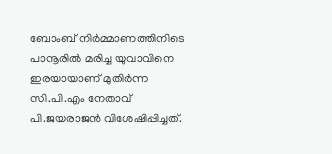ബോംബ് നിർമ്മാണത്തിനിടെ പാനൂരിൽ മരിച്ച യുവാവിനെ ഇരയായാണ് മുതിർന്ന സി.പി.എം നേതാവ് പി.ജയരാജൻ വിശേഷിപ്പിച്ചത്.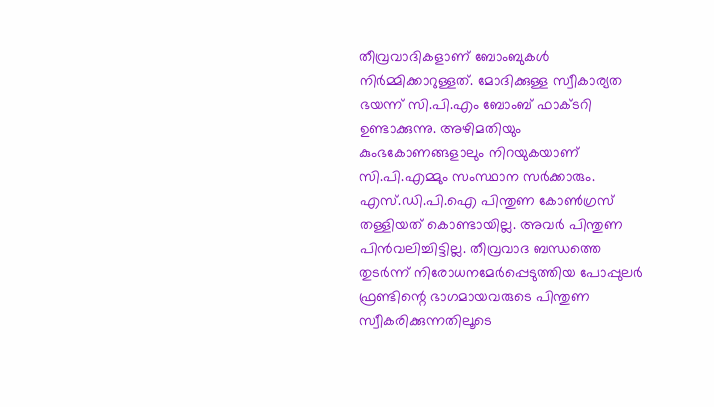തീവ്രവാദികളാണ് ബോംബുകൾ നിർമ്മിക്കാറുള്ളത്. മോദിക്കുള്ള സ്വീകാര്യത ഭയന്ന് സി.പി.എം ബോംബ് ഫാക്ടറി ഉണ്ടാക്കുന്നു. അഴിമതിയും കുംഭകോണങ്ങളാലും നിറയുകയാണ് സി.പി.എമ്മും സംസ്ഥാന സർക്കാരും. എസ്.ഡി.പി.ഐ പിന്തുണ കോൺഗ്രസ് തള്ളിയത് കൊണ്ടായില്ല. അവർ പിന്തുണ പിൻവലിച്ചിട്ടില്ല. തീവ്രവാദ ബന്ധത്തെ തുടർന്ന് നിരോധനമേർപ്പെടുത്തിയ പോപ്പുലർ ഫ്രണ്ടിന്റെ ഭാഗമായവരുടെ പിന്തുണ സ്വീകരിക്കുന്നതിലൂടെ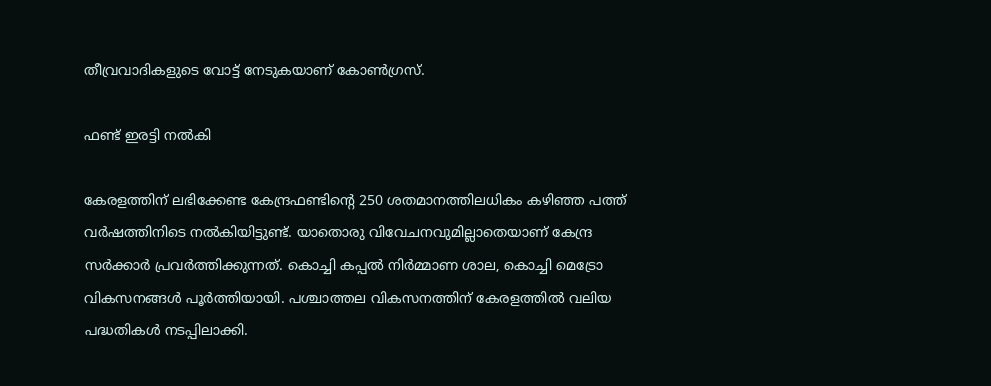തീവ്രവാദികളുടെ വോട്ട് നേടുകയാണ് കോൺഗ്രസ്.

ഫണ്ട് ഇരട്ടി നൽകി

കേരളത്തിന് ലഭിക്കേണ്ട കേന്ദ്രഫണ്ടിന്റെ 250 ശതമാനത്തിലധികം കഴിഞ്ഞ പത്ത് വർഷത്തിനിടെ നൽകിയിട്ടുണ്ട്. യാതൊരു വിവേചനവുമില്ലാതെയാണ് കേന്ദ്ര സർക്കാ‌ർ പ്രവർത്തിക്കുന്നത്. കൊച്ചി കപ്പൽ നിർമ്മാണ ശാല, കൊച്ചി മെട്രോ വികസനങ്ങൾ പൂർത്തിയായി. പശ്ചാത്തല വികസനത്തിന് കേരളത്തിൽ വലിയ പദ്ധതികൾ നടപ്പിലാക്കി.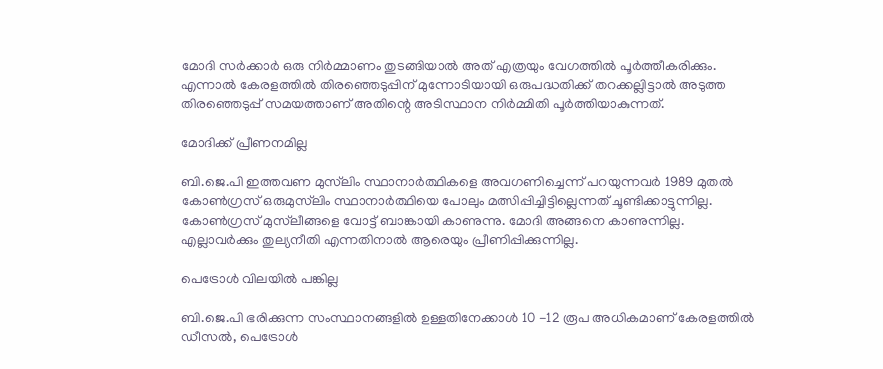മോദി സർക്കാർ ഒരു നിർമ്മാണം തുടങ്ങിയാൽ അത് എത്രയും വേഗത്തിൽ പൂർത്തീകരിക്കും. എന്നാൽ കേരളത്തിൽ തിരഞ്ഞെടുപ്പിന് മുന്നോടിയായി ഒരുപദ്ധതിക്ക് തറക്കല്ലിട്ടാൽ അടുത്ത തിരഞ്ഞെടുപ്പ് സമയത്താണ് അതിന്റെ അടിസ്ഥാന നിർമ്മിതി പൂർത്തിയാകുന്നത്.

മോദിക്ക് പ്രീണനമില്ല

ബി.ജെ.പി ഇത്തവണ മുസ്‌‌ലിം സ്ഥാനാർത്ഥികളെ അവഗണിച്ചെന്ന് പറയുന്നവർ 1989 മുതൽ കോൺഗ്രസ് ഒരുമുസ്‌ലിം സ്ഥാനാർ‌ത്ഥിയെ പോലും മത്സിപ്പിച്ചിട്ടില്ലെന്നത് ചൂണ്ടിക്കാട്ടുന്നില്ല. കോൺഗ്രസ് മുസ്‌ലീങ്ങളെ വോട്ട് ബാങ്കായി കാണുന്നു. മോദി അങ്ങനെ കാണുന്നില്ല. എല്ലാവർക്കും തുല്യനീതി എന്നതിനാൽ ആരെയും പ്രീണിപ്പിക്കുന്നില്ല.

പെട്രോൾ വിലയിൽ പങ്കില്ല

ബി.ജെ.പി ഭരിക്കുന്ന സംസ്ഥാനങ്ങളിൽ ഉള്ളതിനേക്കാൾ 10 -12 രൂപ അധികമാണ് കേരളത്തിൽ ഡീസൽ, പെട്രോൾ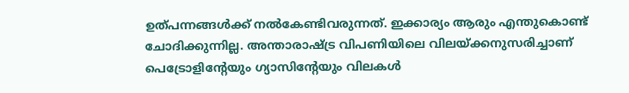ഉത്പന്നങ്ങൾക്ക് നൽകേണ്ടിവരുന്നത്. ഇക്കാര്യം ആരും എന്തുകൊണ്ട് ചോദിക്കുന്നില്ല. അന്താരാഷ്ട്ര വിപണിയിലെ വിലയ്ക്കനുസരിച്ചാണ് പെട്രോളിന്റേയും ഗ്യാസിന്റേയും വിലകൾ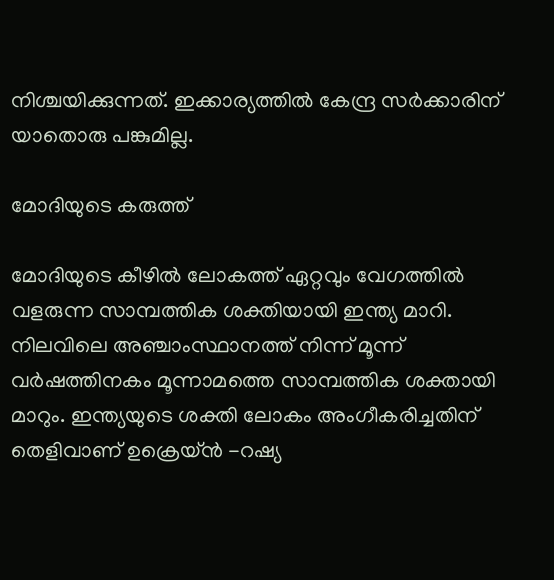നിശ്ചയിക്കുന്നത്. ഇക്കാര്യത്തിൽ കേന്ദ്ര സർക്കാരിന് യാതൊരു പങ്കുമില്ല.

മോദിയുടെ കരുത്ത്

മോദിയുടെ കീഴിൽ ലോകത്ത് ഏറ്റവും വേഗത്തിൽ വളരുന്ന സാമ്പത്തിക ശക്തിയായി ഇന്ത്യ മാറി. നിലവിലെ അഞ്ചാംസ്ഥാനത്ത് നിന്ന് മൂന്ന് വർഷത്തിനകം മൂന്നാമത്തെ സാമ്പത്തിക ശക്തായി മാറും. ഇന്ത്യയുടെ ശക്തി ലോകം അംഗീകരിച്ചതിന് തെളിവാണ് ഉക്രെയ്ൻ -റഷ്യ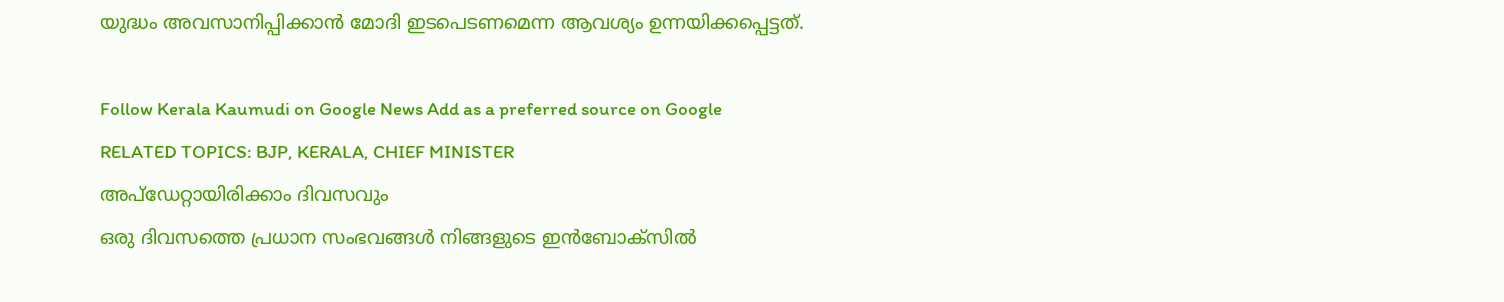യുദ്ധം അവസാനിപ്പിക്കാൻ മോദി ഇടപെടണമെന്ന ആവശ്യം ഉന്നയിക്കപ്പെട്ടത്.

Follow Kerala Kaumudi on Google News Add as a preferred source on Google
RELATED TOPICS: BJP, KERALA, CHIEF MINISTER
അപ്ഡേറ്റായിരിക്കാം ദിവസവും
ഒരു ദിവസത്തെ പ്രധാന സംഭവങ്ങൾ നിങ്ങളുടെ ഇൻബോക്സിൽ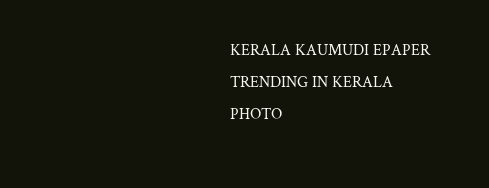KERALA KAUMUDI EPAPER
TRENDING IN KERALA
PHOTO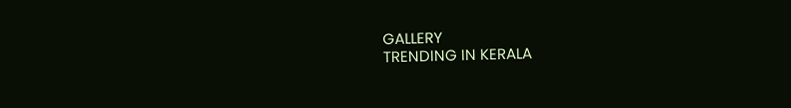GALLERY
TRENDING IN KERALA